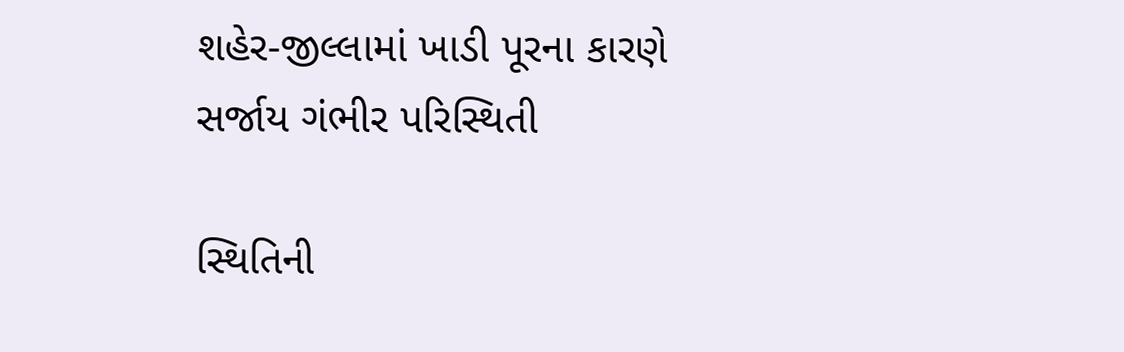શહેર-જીલ્લામાં ખાડી પૂરના કારણે સર્જાય ગંભીર પરિસ્થિતી

સ્થિતિની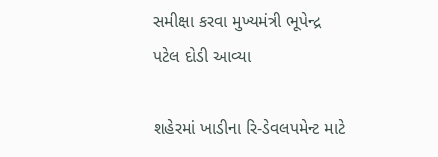સમીક્ષા કરવા મુખ્યમંત્રી ભૂપેન્દ્ર પટેલ દોડી આવ્યા

શહેરમાં ખાડીના રિ-ડેવલપમેન્ટ માટે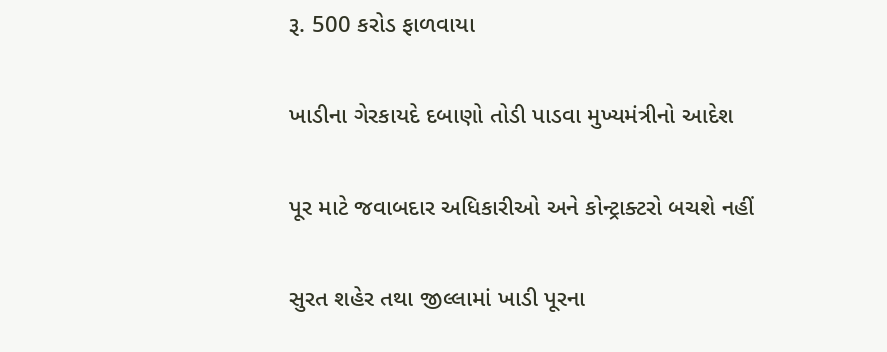રૂ. 500 કરોડ ફાળવાયા

ખાડીના ગેરકાયદે દબાણો તોડી પાડવા મુખ્યમંત્રીનો આદેશ

પૂર માટે જવાબદાર અધિકારીઓ અને કોન્ટ્રાક્ટરો બચશે નહીં

સુરત શહેર તથા જીલ્લામાં ખાડી પૂરના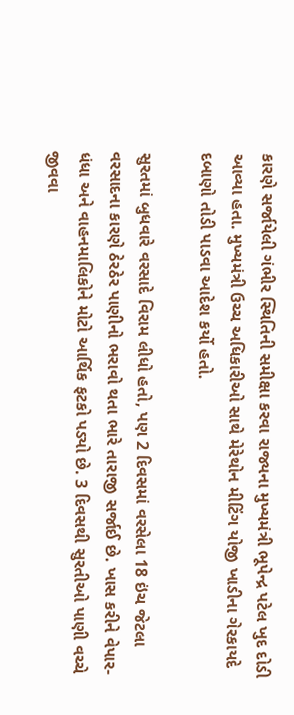કારણે સર્જાયેલી ગંભીર સ્થિતિની સમીક્ષા કરવા રાજ્યના મુખ્યમંત્રી ભૂપેન્દ્ર પટેલ ખુદ દોડી આવ્યા હતા. મુખ્યમંત્રી ઉચ્ચ અધિકારીઓ સાથે મેરેથોન મીટિંગ યોજી ખાડીના ગેરકાયદે દબાણો તોડી પાડવા આદેશ કર્યો હતો.

સુરતમાં બુધવારે વરસાદે વિરામ લીધો હતો, પણ 2 દિવસમાં વરસેલા 18 ઇંચ જેટલા વરસાદના કારણે ઠેરઠેર પાણીનો ભરાવો થતા ભારે તારાજી સર્જાઈ છે. ખાસ કરીને વેપાર-ધંધા અને વાહનમાલિકોને મોટો આર્થિક ફટકો પડ્યો છે. 3 દિવસથી સુરતીઓ પાણી વચ્ચે જીવવા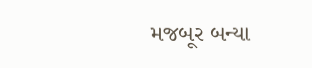મજબૂર બન્યા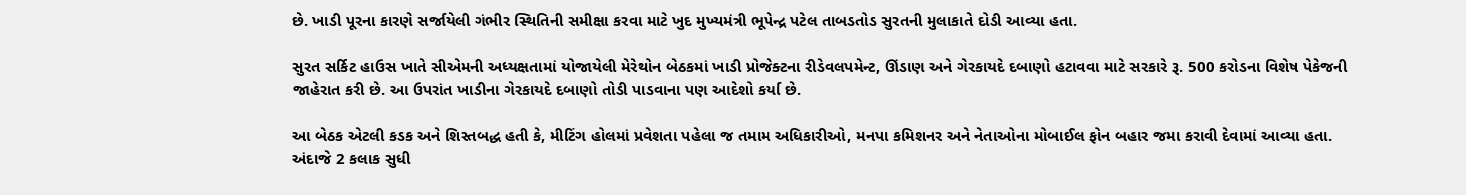છે. ખાડી પૂરના કારણે સર્જાયેલી ગંભીર સ્થિતિની સમીક્ષા કરવા માટે ખુદ મુખ્યમંત્રી ભૂપેન્દ્ર પટેલ તાબડતોડ સુરતની મુલાકાતે દોડી આવ્યા હતા.

સુરત સર્કિટ હાઉસ ખાતે સીએમની અધ્યક્ષતામાં યોજાયેલી મેરેથોન બેઠકમાં ખાડી પ્રોજેક્ટના રીડેવલપમેન્ટ, ઊંડાણ અને ગેરકાયદે દબાણો હટાવવા માટે સરકારે રૂ. 500 કરોડના વિશેષ પેકેજની જાહેરાત કરી છે. આ ઉપરાંત ખાડીના ગેરકાયદે દબાણો તોડી પાડવાના પણ આદેશો કર્યા છે.

આ બેઠક એટલી કડક અને શિસ્તબદ્ધ હતી કે, મીટિંગ હોલમાં પ્રવેશતા પહેલા જ તમામ અધિકારીઓ, મનપા કમિશનર અને નેતાઓના મોબાઈલ ફોન બહાર જમા કરાવી દેવામાં આવ્યા હતા. અંદાજે 2 કલાક સુધી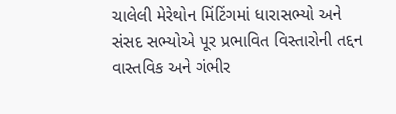ચાલેલી મેરેથોન મિંટિંગમાં ધારાસભ્યો અને સંસદ સભ્યોએ પૂર પ્રભાવિત વિસ્તારોની તદ્દન વાસ્તવિક અને ગંભીર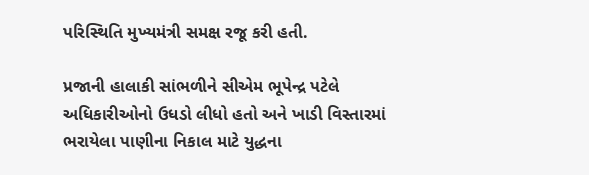પરિસ્થિતિ મુખ્યમંત્રી સમક્ષ રજૂ કરી હતી.

પ્રજાની હાલાકી સાંભળીને સીએમ ભૂપેન્દ્ર પટેલે અધિકારીઓનો ઉધડો લીધો હતો અને ખાડી વિસ્તારમાં ભરાયેલા પાણીના નિકાલ માટે યુદ્ધના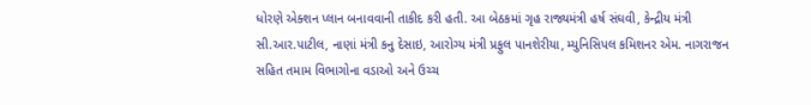ધોરણે એક્શન પ્લાન બનાવવાની તાકીદ કરી હતી. આ બેઠકમાં ગૃહ રાજ્યમંત્રી હર્ષ સંઘવી, કેન્દ્રીય મંત્રી સી.આર.પાટીલ, નાણાં મંત્રી કનુ દેસાઇ, આરોગ્ય મંત્રી પ્રફુલ પાનશેરીયા, મ્યુનિસિપલ કમિશનર એમ. નાગરાજન સહિત તમામ વિભાગોના વડાઓ અને ઉચ્ચ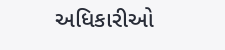અધિકારીઓ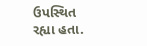ઉપસ્થિત રહ્યા હતા.